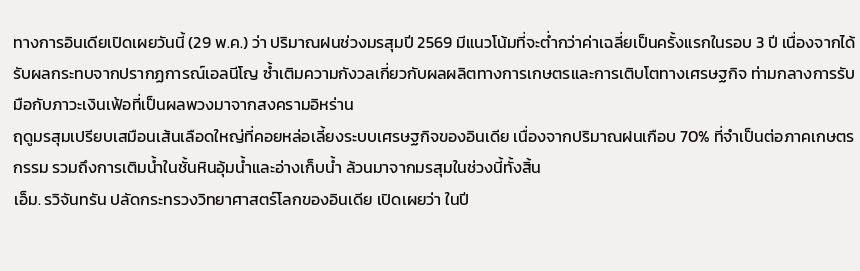ทางการอินเดียเปิดเผยวันนี้ (29 พ.ค.) ว่า ปริมาณฝนช่วงมรสุมปี 2569 มีแนวโน้มที่จะต่ำกว่าค่าเฉลี่ยเป็นครั้งแรกในรอบ 3 ปี เนื่องจากได้รับผลกระทบจากปรากฏการณ์เอลนีโญ ซ้ำเติมความกังวลเกี่ยวกับผลผลิตทางการเกษตรและการเติบโตทางเศรษฐกิจ ท่ามกลางการรับมือกับภาวะเงินเฟ้อที่เป็นผลพวงมาจากสงครามอิหร่าน
ฤดูมรสุมเปรียบเสมือนเส้นเลือดใหญ่ที่คอยหล่อเลี้ยงระบบเศรษฐกิจของอินเดีย เนื่องจากปริมาณฝนเกือบ 70% ที่จำเป็นต่อภาคเกษตรกรรม รวมถึงการเติมน้ำในชั้นหินอุ้มน้ำและอ่างเก็บน้ำ ล้วนมาจากมรสุมในช่วงนี้ทั้งสิ้น
เอ็ม. รวิจันทรัน ปลัดกระทรวงวิทยาศาสตร์โลกของอินเดีย เปิดเผยว่า ในปี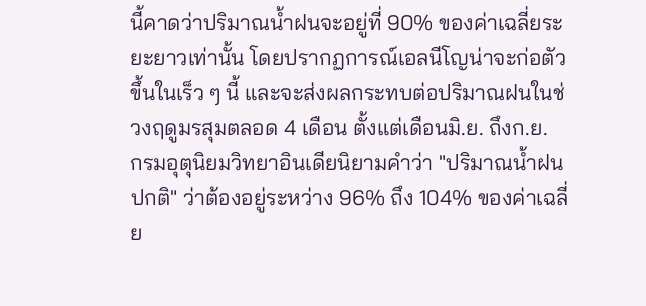นี้คาดว่าปริมาณน้ำฝนจะอยู่ที่ 90% ของค่าเฉลี่ยระยะยาวเท่านั้น โดยปรากฏการณ์เอลนีโญน่าจะก่อตัวขึ้นในเร็ว ๆ นี้ และจะส่งผลกระทบต่อปริมาณฝนในช่วงฤดูมรสุมตลอด 4 เดือน ตั้งแต่เดือนมิ.ย. ถึงก.ย.
กรมอุตุนิยมวิทยาอินเดียนิยามคำว่า "ปริมาณน้ำฝนปกติ" ว่าต้องอยู่ระหว่าง 96% ถึง 104% ของค่าเฉลี่ย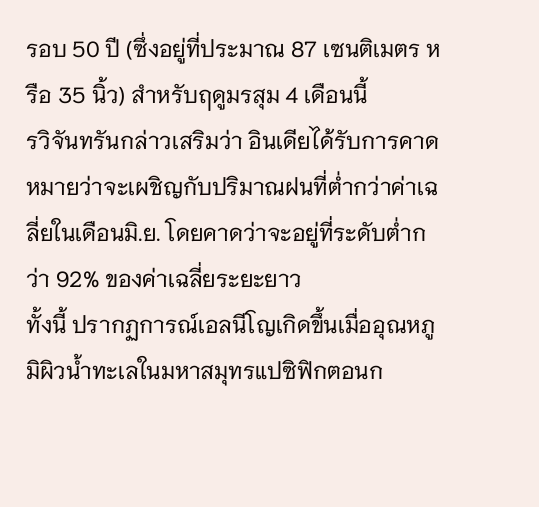รอบ 50 ปี (ซึ่งอยู่ที่ประมาณ 87 เซนติเมตร หรือ 35 นิ้ว) สำหรับฤดูมรสุม 4 เดือนนี้
รวิจันทรันกล่าวเสริมว่า อินเดียได้รับการคาดหมายว่าจะเผชิญกับปริมาณฝนที่ต่ำกว่าค่าเฉลี่ยในเดือนมิ.ย. โดยคาดว่าจะอยู่ที่ระดับต่ำกว่า 92% ของค่าเฉลี่ยระยะยาว
ทั้งนี้ ปรากฏการณ์เอลนีโญเกิดขึ้นเมื่ออุณหภูมิผิวน้ำทะเลในมหาสมุทรแปซิฟิกตอนก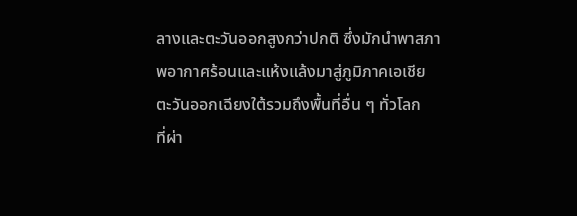ลางและตะวันออกสูงกว่าปกติ ซึ่งมักนำพาสภาพอากาศร้อนและแห้งแล้งมาสู่ภูมิภาคเอเชียตะวันออกเฉียงใต้รวมถึงพื้นที่อื่น ๆ ทั่วโลก
ที่ผ่า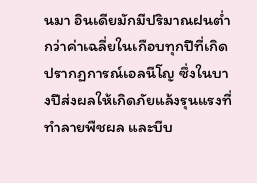นมา อินเดียมักมีปริมาณฝนต่ำกว่าค่าเฉลี่ยในเกือบทุกปีที่เกิดปรากฏการณ์เอลนีโญ ซึ่งในบางปีส่งผลให้เกิดภัยแล้งรุนแรงที่ทำลายพืชผล และบีบ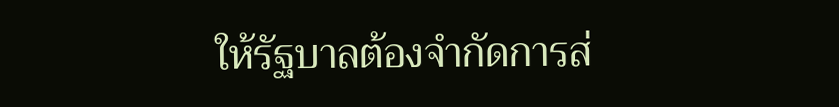ให้รัฐบาลต้องจำกัดการส่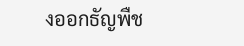งออกธัญพืช